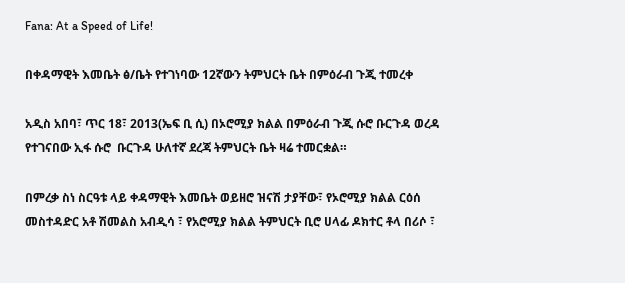Fana: At a Speed of Life!

በቀዳማዊት እመቤት ፅ/ቤት የተገነባው 12ኛውን ትምህርት ቤት በምዕራብ ጉጂ ተመረቀ

አዲስ አበባ፣ ጥር 18፣ 2013(ኤፍ ቢ ሲ) በኦሮሚያ ክልል በምዕራብ ጉጂ ሱሮ ቡርጉዳ ወረዳ የተገናበው ኢፋ ሱሮ  ቡርጉዳ ሁለተኛ ደረጃ ትምህርት ቤት ዛሬ ተመርቋል።

በምረቃ ስነ ስርዓቱ ላይ ቀዳማዊት እመቤት ወይዘሮ ዝናሽ ታያቸው፣ የኦሮሚያ ክልል ርዕሰ መስተዳድር አቶ ሽመልስ አብዲሳ ፣ የአሮሚያ ክልል ትምህርት ቢሮ ሀላፊ ዶክተር ቶላ በሪሶ ፣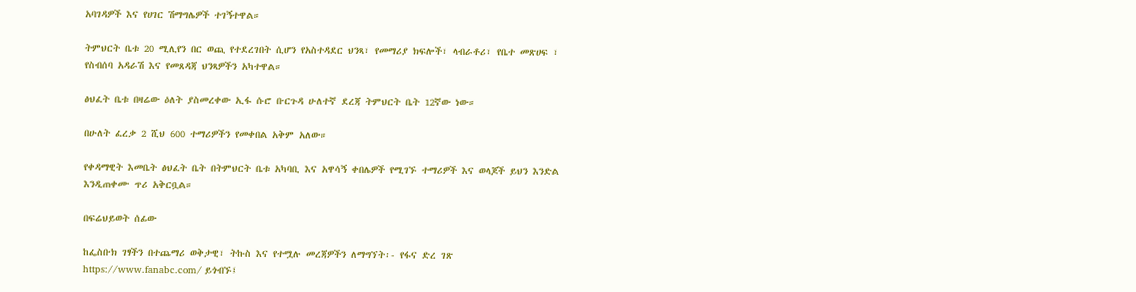አባገዳዎች እና የሀገር ሽማግሌዎች ተገኝተዋል።

ትምህርት ቤቱ 20 ሚሊየን በር ወጪ የተደረገበት ሲሆን የአስተዳደር ህንጻ፣ የመማሪያ ክፍሎች፣ ላብራቶሪ፣ የቤተ መጽሀፍ ፣ የስብሰባ አዳራሽ እና የመጸዳጃ ህንጻዎችን አካተዋል።

ፅህፈት ቤቱ በዛሬው ዕለት ያስመረቀው ኢፋ ሱሮ ቡርጉዳ ሁለተኛ ደረጃ ትምህርት ቤት 12ኛው ነው።

በሁለት ፈረቃ 2 ሺህ 600 ተማሪዎችን የመቀበል አቅም አለው።

የቀዳማዊት እመቤት ፅህፈት ቤት በትምህርት ቤቱ አካባቢ እና አዋሳኝ ቀበሌዎች የሚገኙ ተማሪዎች እና ወላጆች ይህን እንድል እንዲጠቀሙ ጥሪ አቅርቧል።

በፍሬህይወት ሰፊው

ከፌስቡክ ገፃችን በተጨማሪ ወቅታዊ፣ ትኩስ እና የተሟሉ መረጃዎችን ለማግኘት፡- የፋና ድረ ገጽ https://www.fanabc.com/ ይጎብኙ፤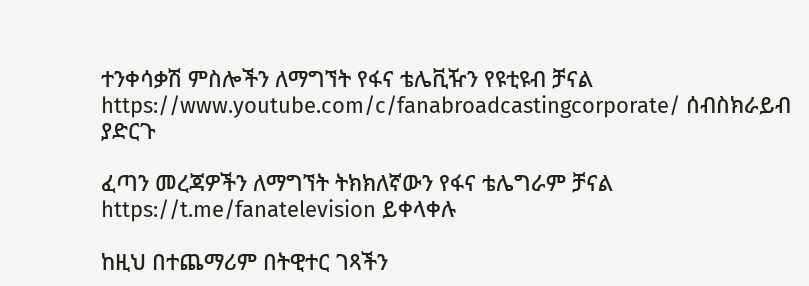ተንቀሳቃሽ ምስሎችን ለማግኘት የፋና ቴሌቪዥን የዩቲዩብ ቻናል https://www.youtube.com/c/fanabroadcastingcorporate/ ሰብስክራይብ ያድርጉ

ፈጣን መረጃዎችን ለማግኘት ትክክለኛውን የፋና ቴሌግራም ቻናል https://t.me/fanatelevision ይቀላቀሉ

ከዚህ በተጨማሪም በትዊተር ገጻችን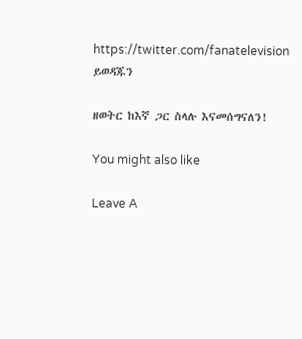https://twitter.com/fanatelevision ይወዳጁን

ዘወትር ከእኛ ጋር ስላሉ እናመሰግናለን!

You might also like

Leave A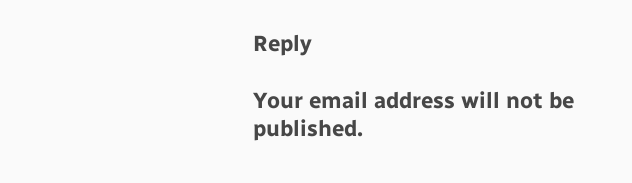Reply

Your email address will not be published.